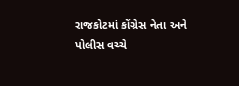રાજકોટમાં કોંગ્રેસ નેતા અને પોલીસ વચ્ચે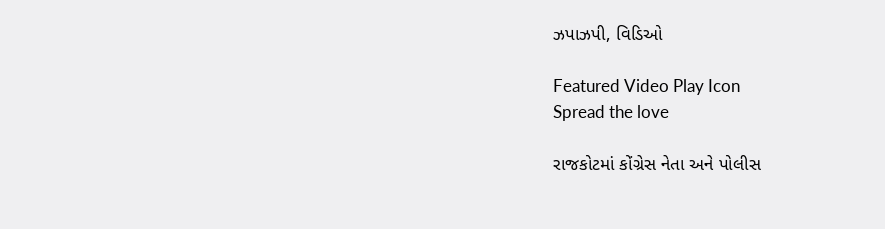ઝપાઝપી, વિડિઓ

Featured Video Play Icon
Spread the love

રાજકોટમાં કોંગ્રેસ નેતા અને પોલીસ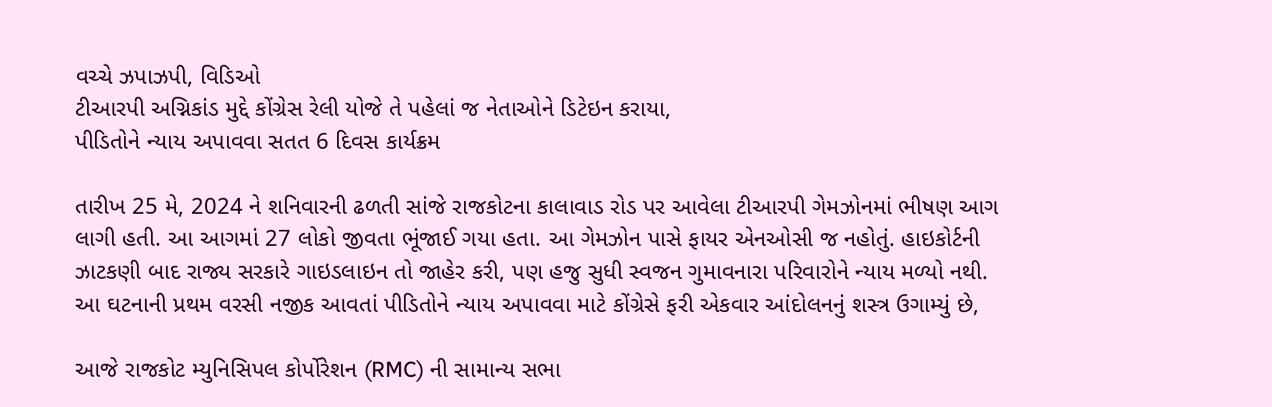વચ્ચે ઝપાઝપી, વિડિઓ
ટીઆરપી અગ્નિકાંડ મુદ્દે કોંગ્રેસ રેલી યોજે તે પહેલાં જ નેતાઓને ડિટેઇન કરાયા,
પીડિતોને ન્યાય અપાવવા સતત 6 દિવસ કાર્યક્રમ

તારીખ 25 મે, 2024 ને શનિવારની ઢળતી સાંજે રાજકોટના કાલાવાડ રોડ પર આવેલા ટીઆરપી ગેમઝોનમાં ભીષણ આગ લાગી હતી. આ આગમાં 27 લોકો જીવતા ભૂંજાઈ ગયા હતા. આ ગેમઝોન પાસે ફાયર એનઓસી જ નહોતું. હાઇકોર્ટની ઝાટકણી બાદ રાજ્ય સરકારે ગાઇડલાઇન તો જાહેર કરી, પણ હજુ સુધી સ્વજન ગુમાવનારા પરિવારોને ન્યાય મળ્યો નથી. આ ઘટનાની પ્રથમ વરસી નજીક આવતાં પીડિતોને ન્યાય અપાવવા માટે કોંગ્રેસે ફરી એકવાર આંદોલનનું શસ્ત્ર ઉગામ્યું છે,

આજે રાજકોટ મ્યુનિસિપલ કોર્પોરેશન (RMC) ની સામાન્ય સભા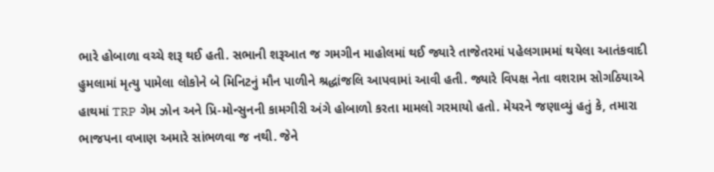ભારે હોબાળા વચ્ચે શરૂ થઈ હતી. સભાની શરૂઆત જ ગમગીન માહોલમાં થઈ જ્યારે તાજેતરમાં પહેલગામમાં થયેલા આતંકવાદી હુમલામાં મૃત્યુ પામેલા લોકોને બે મિનિટનું મૌન પાળીને શ્રદ્ધાંજલિ આપવામાં આવી હતી. જ્યારે વિપક્ષ નેતા વશરામ સોગઠિયાએ હાથમાં TRP ગેમ ઝોન અને પ્રિ-મોન્સુનની કામગીરી અંગે હોબાળો કરતા મામલો ગરમાયો હતો. મેયરને જણાવ્યું હતું કે, તમારા ભાજપના વખાણ અમારે સાંભળવા જ નથી. જેને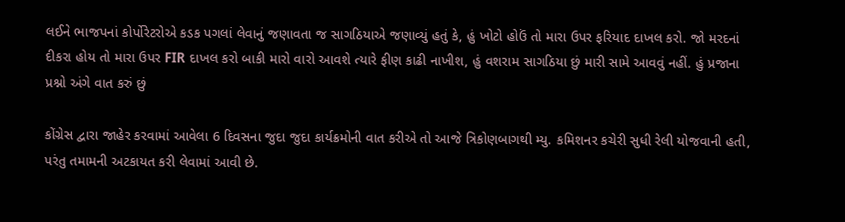લઈને ભાજપનાં કોર્પોરેટરોએ કડક પગલાં લેવાનું જણાવતા જ સાગઠિયાએ જણાવ્યું હતું કે, હું ખોટો હોઉં તો મારા ઉપર ફરિયાદ દાખલ કરો. જો મરદનાં દીકરા હોય તો મારા ઉપર FIR દાખલ કરો બાકી મારો વારો આવશે ત્યારે ફીણ કાઢી નાખીશ, હું વશરામ સાગઠિયા છું મારી સામે આવવું નહીં. હું પ્રજાના પ્રશ્નો અંગે વાત કરું છું

કોંગ્રેસ દ્વારા જાહેર કરવામાં આવેલા 6 દિવસના જુદા જુદા કાર્યક્રમોની વાત કરીએ તો આજે ત્રિકોણબાગથી મ્યુ. કમિશનર કચેરી સુધી રેલી યોજવાની હતી, પરંતુ તમામની અટકાયત કરી લેવામાં આવી છે.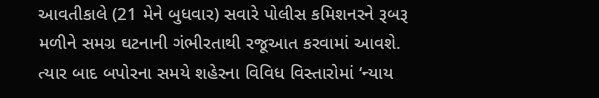આવતીકાલે (21 મેને બુધવાર) સવારે પોલીસ કમિશનરને રૂબરૂ મળીને સમગ્ર ઘટનાની ગંભીરતાથી રજૂઆત કરવામાં આવશે. ત્યાર બાદ બપોરના સમયે શહેરના વિવિધ વિસ્તારોમાં ‘ન્યાય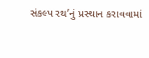સંકલ્પ રથ’નું પ્રસ્થાન કરાવવામાં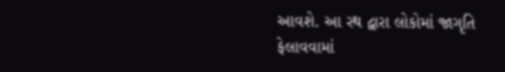આવશે. આ રથ દ્વારા લોકોમાં જાગૃતિ ફેલાવવામાં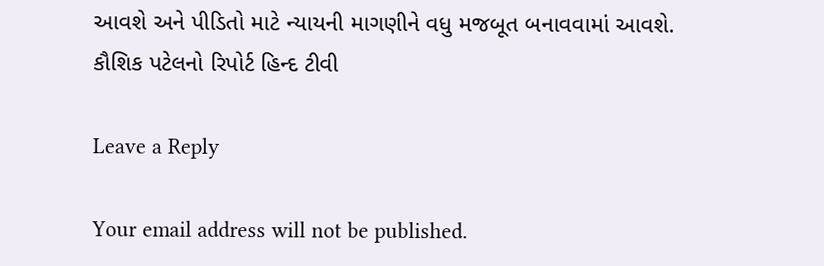આવશે અને પીડિતો માટે ન્યાયની માગણીને વધુ મજબૂત બનાવવામાં આવશે. કૌશિક પટેલનો રિપોર્ટ હિન્દ ટીવી

Leave a Reply

Your email address will not be published.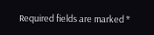Required fields are marked *